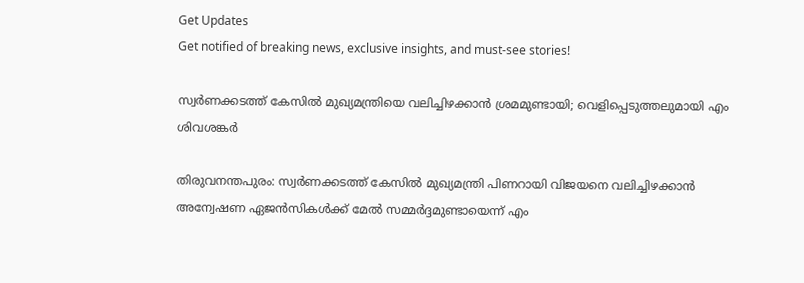Get Updates
Get notified of breaking news, exclusive insights, and must-see stories!

സ്വര്‍ണക്കടത്ത് കേസില്‍ മുഖ്യമന്ത്രിയെ വലിച്ചിഴക്കാന്‍ ശ്രമമുണ്ടായി; വെളിപ്പെടുത്തലുമായി എം ശിവശങ്കർ

തിരുവനന്തപുരം: സ്വര്‍ണക്കടത്ത് കേസില്‍ മുഖ്യമന്ത്രി പിണറായി വിജയനെ വലിച്ചിഴക്കാന്‍ അന്വേഷണ ഏജന്‍സികള്‍ക്ക് മേല്‍ സമ്മര്‍ദ്ദമുണ്ടായെന്ന് എം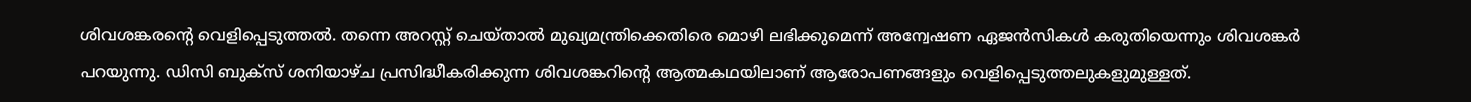ശിവശങ്കരന്റെ വെളിപ്പെടുത്തല്‍. തന്നെ അറസ്റ്റ് ചെയ്താല്‍ മുഖ്യമന്ത്രിക്കെതിരെ മൊഴി ലഭിക്കുമെന്ന് അന്വേഷണ ഏജന്‍സികള്‍ കരുതിയെന്നും ശിവശങ്കര്‍ പറയുന്നു. ഡിസി ബുക്‌സ് ശനിയാഴ്ച പ്രസിദ്ധീകരിക്കുന്ന ശിവശങ്കറിന്റെ ആത്മകഥയിലാണ് ആരോപണങ്ങളും വെളിപ്പെടുത്തലുകളുമുള്ളത്.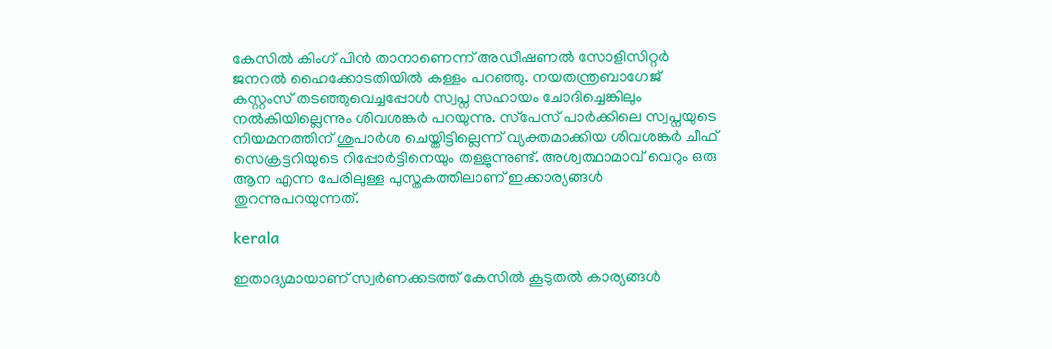കേസില്‍ കിംഗ് പിന്‍ താനാണെന്ന് അഡീഷണല്‍ സോളിസിറ്റര്‍ ജനറല്‍ ഹൈക്കോടതിയില്‍ കള്ളം പറഞ്ഞു. നയതന്ത്രബാഗേജ് കസ്റ്റംസ് തടഞ്ഞുവെച്ചപ്പോള്‍ സ്വപ്ന സഹായം ചോദിച്ചെങ്കിലും നല്‍കിയില്ലെന്നും ശിവശങ്കര്‍ പറയുന്നു. സ്‌പേസ് പാര്‍ക്കിലെ സ്വപ്നയുടെ നിയമനത്തിന് ശുപാര്‍ശ ചെയ്തിട്ടില്ലെന്ന് വ്യക്തമാക്കിയ ശിവശങ്കര്‍ ചീഫ് സെക്രട്ടറിയുടെ റിപ്പോര്‍ട്ടിനെയും തള്ളുന്നുണ്ട്. അശ്വത്ഥാമാവ് വെറും ഒരു ആന എന്ന പേരിലുള്ള പുസ്തകത്തിലാണ് ഇക്കാര്യങ്ങള്‍ തുറന്നുപറയുന്നത്.

kerala

ഇതാദ്യമായാണ് സ്വര്‍ണക്കടത്ത് കേസില്‍ കൂടുതല്‍ കാര്യങ്ങള്‍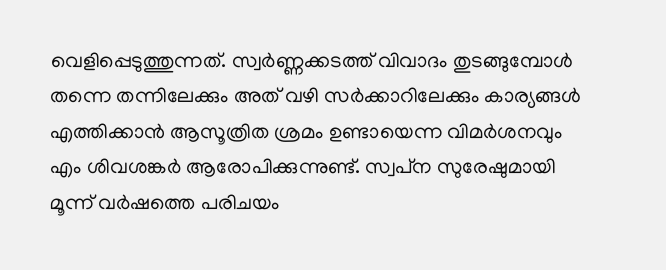വെളിപ്പെടുത്തുന്നത്. സ്വര്‍ണ്ണക്കടത്ത് വിവാദം തുടങ്ങുമ്പോള്‍ തന്നെ തന്നിലേക്കും അത് വഴി സര്‍ക്കാറിലേക്കും കാര്യങ്ങള്‍ എത്തിക്കാന്‍ ആസൂത്രിത ശ്രമം ഉണ്ടായെന്ന വിമര്‍ശനവും എം ശിവശങ്കര്‍ ആരോപിക്കുന്നുണ്ട്. സ്വപ്‌ന സുരേഷുമായി മൂന്ന് വര്‍ഷത്തെ പരിചയം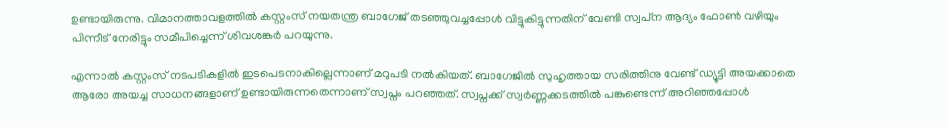ഉണ്ടായിരുന്നു. വിമാനത്താവളത്തില്‍ കസ്റ്റംസ് നയതന്ത്ര ബാഗേജ് തടഞ്ഞുവച്ചപ്പോള്‍ വിട്ടുകിട്ടുന്നതിന് വേണ്ടി സ്വപ്‌ന ആദ്യം ഫോണ്‍ വഴിയും പിന്നീട് നേരിട്ടും സമീപിച്ചെന്ന് ശിവശങ്കര്‍ പറയുന്നു.

എന്നാല്‍ കസ്റ്റംസ് നടപടികളില്‍ ഇടപെടനാകില്ലെന്നാണ് മറുപടി നല്‍കിയത്. ബാഗേജില്‍ സുഹൃത്തായ സരിത്തിനു വേണ്ട് ഡ്യൂട്ടി അയക്കാതെ ആരോ അയച്ച സാധനങ്ങളാണ് ഉണ്ടായിരുന്നതെന്നാണ് സ്വപ്നം പറഞ്ഞത്. സ്വപ്നക്ക് സ്വര്‍ണ്ണക്കടത്തില്‍ പങ്കുണ്ടെന്ന് അറിഞ്ഞപ്പോള്‍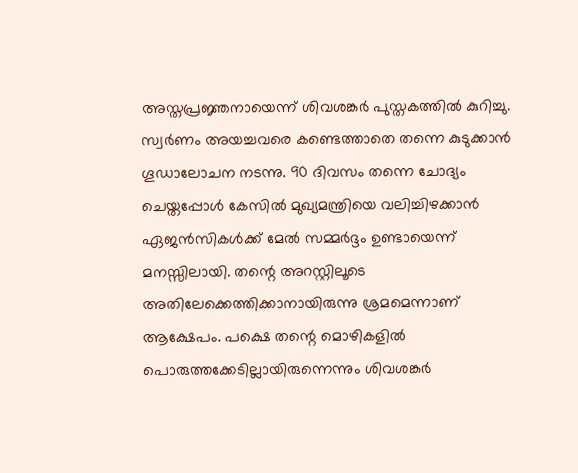അസ്തപ്രജ്ഞനായെന്ന് ശിവശങ്കര്‍ പുസ്തകത്തില്‍ കുറിച്ചു. സ്വര്‍ണം അയച്ചവരെ കണ്ടെത്താതെ തന്നെ കുടുക്കാന്‍ ഗൂഡാലോചന നടന്നു. 90 ദിവസം തന്നെ ചോദ്യം ചെയ്തപ്പോള്‍ കേസില്‍ മുഖ്യമന്ത്രിയെ വലിച്ചിഴക്കാന്‍ ഏജന്‍സികള്‍ക്ക് മേല്‍ സമ്മര്‍ദ്ദം ഉണ്ടായെന്ന് മനസ്സിലായി. തന്റെ അറസ്റ്റിലൂടെ അതിലേക്കെത്തിക്കാനായിരുന്നു ശ്രമമെന്നാണ് ആക്ഷേപം. പക്ഷെ തന്റെ മൊഴികളില്‍ പൊരുത്തക്കേടില്ലായിരുന്നെന്നും ശിവശങ്കര്‍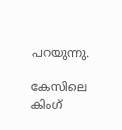പറയുന്നു.

കേസിലെ കിംഗ്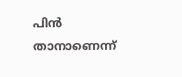പിന്‍ താനാണെന്ന്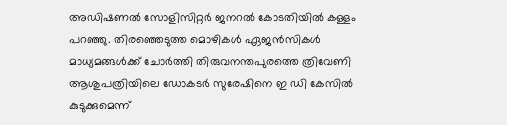അഡിഷണല്‍ സോളിസിറ്റര്‍ ജനറല്‍ കോടതിയില്‍ കള്ളം പറഞ്ഞു. തിരഞ്ഞെടുത്ത മൊഴികള്‍ ഏജന്‍സികള്‍ മാധ്യമങ്ങള്‍ക്ക് ചോര്‍ത്തി തിരുവനന്തപുരത്തെ ത്രിവേണി ആശുപത്രിയിലെ ഡോകടര്‍ സുരേഷിനെ ഇ ഡി കേസില്‍ കുടുക്കുമെന്ന്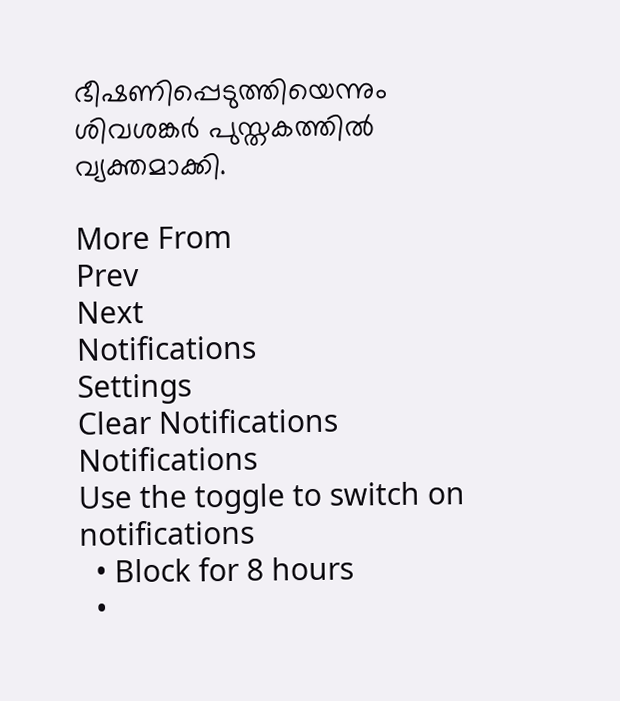ഭീഷണിപ്പെടുത്തിയെന്നും ശിവശങ്കര്‍ പുസ്തകത്തില്‍ വ്യക്തമാക്കി.

More From
Prev
Next
Notifications
Settings
Clear Notifications
Notifications
Use the toggle to switch on notifications
  • Block for 8 hours
  •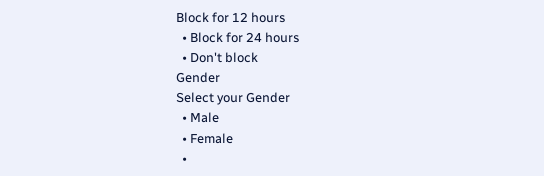Block for 12 hours
  • Block for 24 hours
  • Don't block
Gender
Select your Gender
  • Male
  • Female
  •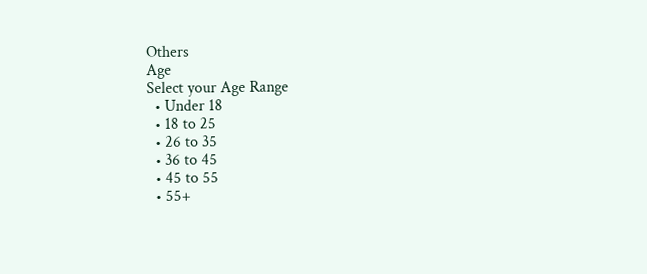Others
Age
Select your Age Range
  • Under 18
  • 18 to 25
  • 26 to 35
  • 36 to 45
  • 45 to 55
  • 55+